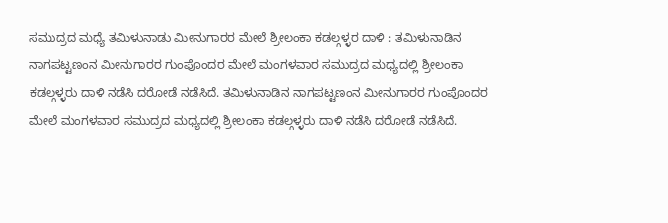ಸಮುದ್ರದ ಮಧ್ಯೆ ತಮಿಳುನಾಡು ಮೀನುಗಾರರ ಮೇಲೆ ಶ್ರೀಲಂಕಾ ಕಡಲ್ಗಳ್ಳರ ದಾಳಿ : ತಮಿಳುನಾಡಿನ ನಾಗಪಟ್ಟಣಂನ ಮೀನುಗಾರರ ಗುಂಪೊಂದರ ಮೇಲೆ ಮಂಗಳವಾರ ಸಮುದ್ರದ ಮಧ್ಯದಲ್ಲಿ ಶ್ರೀಲಂಕಾ ಕಡಲ್ಗಳ್ಳರು ದಾಳಿ ನಡೆಸಿ ದರೋಡೆ ನಡೆಸಿದೆ. ತಮಿಳುನಾಡಿನ ನಾಗಪಟ್ಟಣಂನ ಮೀನುಗಾರರ ಗುಂಪೊಂದರ ಮೇಲೆ ಮಂಗಳವಾರ ಸಮುದ್ರದ ಮಧ್ಯದಲ್ಲಿ ಶ್ರೀಲಂಕಾ ಕಡಲ್ಗಳ್ಳರು ದಾಳಿ ನಡೆಸಿ ದರೋಡೆ ನಡೆಸಿದೆ.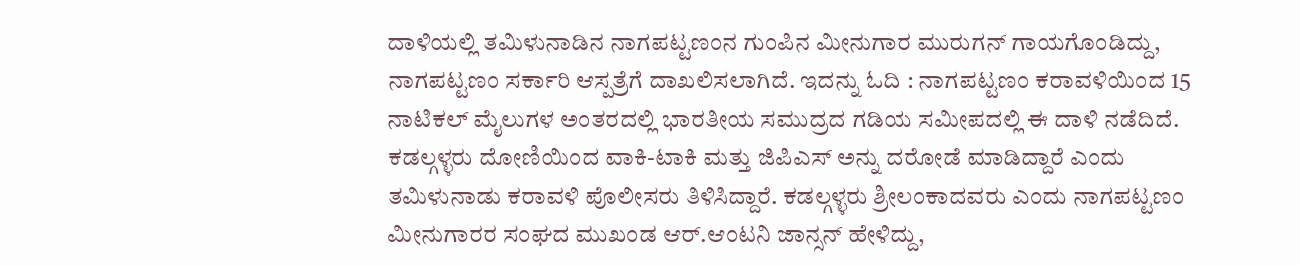ದಾಳಿಯಲ್ಲಿ ತಮಿಳುನಾಡಿನ ನಾಗಪಟ್ಟಣಂನ ಗುಂಪಿನ ಮೀನುಗಾರ ಮುರುಗನ್ ಗಾಯಗೊಂಡಿದ್ದು, ನಾಗಪಟ್ಟಣಂ ಸರ್ಕಾರಿ ಆಸ್ಪತ್ರೆಗೆ ದಾಖಲಿಸಲಾಗಿದೆ. ಇದನ್ನು ಓದಿ : ನಾಗಪಟ್ಟಣಂ ಕರಾವಳಿಯಿಂದ 15 ನಾಟಿಕಲ್ ಮೈಲುಗಳ ಅಂತರದಲ್ಲಿ ಭಾರತೀಯ ಸಮುದ್ರದ ಗಡಿಯ ಸಮೀಪದಲ್ಲಿ ಈ ದಾಳಿ ನಡೆದಿದೆ. ಕಡಲ್ಗಳ್ಳರು ದೋಣಿಯಿಂದ ವಾಕಿ-ಟಾಕಿ ಮತ್ತು ಜಿಪಿಎಸ್ ಅನ್ನು ದರೋಡೆ ಮಾಡಿದ್ದಾರೆ ಎಂದು ತಮಿಳುನಾಡು ಕರಾವಳಿ ಪೊಲೀಸರು ತಿಳಿಸಿದ್ದಾರೆ. ಕಡಲ್ಗಳ್ಳರು ಶ್ರೀಲಂಕಾದವರು ಎಂದು ನಾಗಪಟ್ಟಣಂ ಮೀನುಗಾರರ ಸಂಘದ ಮುಖಂಡ ಆರ್.ಆಂಟನಿ ಜಾನ್ಸನ್ ಹೇಳಿದ್ದು,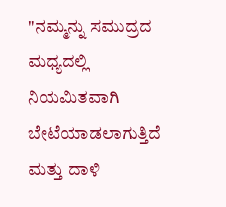"ನಮ್ಮನ್ನು ಸಮುದ್ರದ ಮಧ್ಯದಲ್ಲಿ ನಿಯಮಿತವಾಗಿ ಬೇಟೆಯಾಡಲಾಗುತ್ತಿದೆ ಮತ್ತು ದಾಳಿ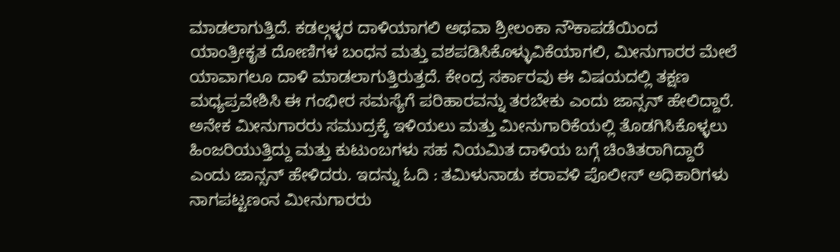ಮಾಡಲಾಗುತ್ತಿದೆ. ಕಡಲ್ಗಳ್ಳರ ದಾಳಿಯಾಗಲಿ ಅಥವಾ ಶ್ರೀಲಂಕಾ ನೌಕಾಪಡೆಯಿಂದ ಯಾಂತ್ರೀಕೃತ ದೋಣಿಗಳ ಬಂಧನ ಮತ್ತು ವಶಪಡಿಸಿಕೊಳ್ಳುವಿಕೆಯಾಗಲಿ, ಮೀನುಗಾರರ ಮೇಲೆ ಯಾವಾಗಲೂ ದಾಳಿ ಮಾಡಲಾಗುತ್ತಿರುತ್ತದೆ. ಕೇಂದ್ರ ಸರ್ಕಾರವು ಈ ವಿಷಯದಲ್ಲಿ ತಕ್ಷಣ ಮಧ್ಯಪ್ರವೇಶಿಸಿ ಈ ಗಂಭೀರ ಸಮಸ್ಯೆಗೆ ಪರಿಹಾರವನ್ನು ತರಬೇಕು ಎಂದು ಜಾನ್ಸನ್ ಹೇಲಿದ್ದಾರೆ. ಅನೇಕ ಮೀನುಗಾರರು ಸಮುದ್ರಕ್ಕೆ ಇಳಿಯಲು ಮತ್ತು ಮೀನುಗಾರಿಕೆಯಲ್ಲಿ ತೊಡಗಿಸಿಕೊಳ್ಳಲು ಹಿಂಜರಿಯುತ್ತಿದ್ದು ಮತ್ತು ಕುಟುಂಬಗಳು ಸಹ ನಿಯಮಿತ ದಾಳಿಯ ಬಗ್ಗೆ ಚಿಂತಿತರಾಗಿದ್ದಾರೆ ಎಂದು ಜಾನ್ಸನ್ ಹೇಳಿದರು. ಇದನ್ನು ಓದಿ : ತಮಿಳುನಾಡು ಕರಾವಳಿ ಪೊಲೀಸ್ ಅಧಿಕಾರಿಗಳು ನಾಗಪಟ್ಟಣಂನ ಮೀನುಗಾರರು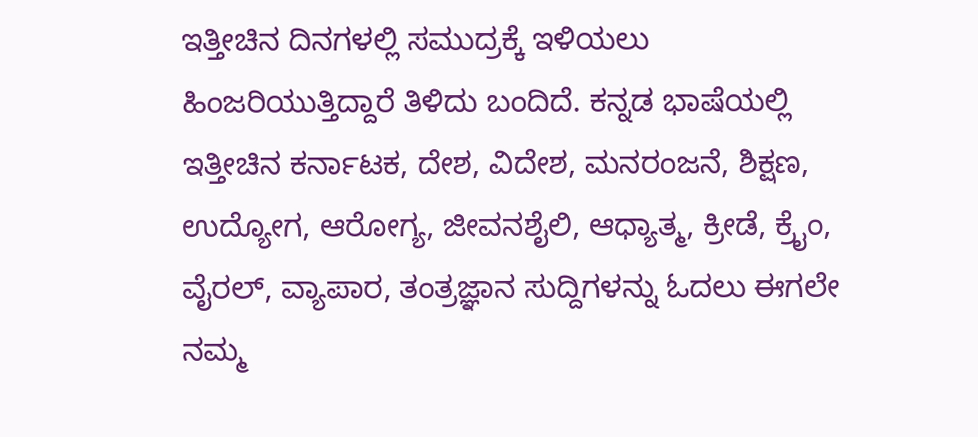ಇತ್ತೀಚಿನ ದಿನಗಳಲ್ಲಿ ಸಮುದ್ರಕ್ಕೆ ಇಳಿಯಲು ಹಿಂಜರಿಯುತ್ತಿದ್ದಾರೆ ತಿಳಿದು ಬಂದಿದೆ. ಕನ್ನಡ ಭಾಷೆಯಲ್ಲಿ ಇತ್ತೀಚಿನ ಕರ್ನಾಟಕ, ದೇಶ, ವಿದೇಶ, ಮನರಂಜನೆ, ಶಿಕ್ಷಣ, ಉದ್ಯೋಗ, ಆರೋಗ್ಯ, ಜೀವನಶೈಲಿ, ಆಧ್ಯಾತ್ಮ, ಕ್ರೀಡೆ, ಕ್ರೈಂ, ವೈರಲ್, ವ್ಯಾಪಾರ, ತಂತ್ರಜ್ಞಾನ ಸುದ್ದಿಗಳನ್ನು ಓದಲು ಈಗಲೇ ನಮ್ಮ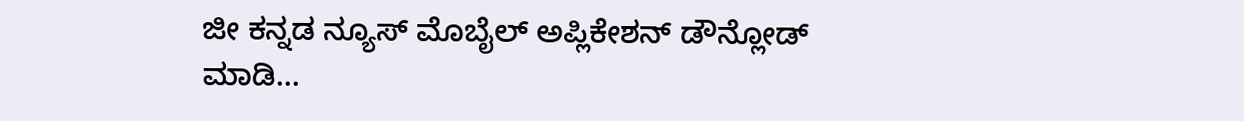ಜೀ ಕನ್ನಡ ನ್ಯೂಸ್ ಮೊಬೈಲ್ ಅಪ್ಲಿಕೇಶನ್ ಡೌನ್ಲೋಡ್ ಮಾಡಿ...